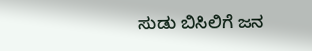ಸುಡು ಬಿಸಿಲಿಗೆ ಜನ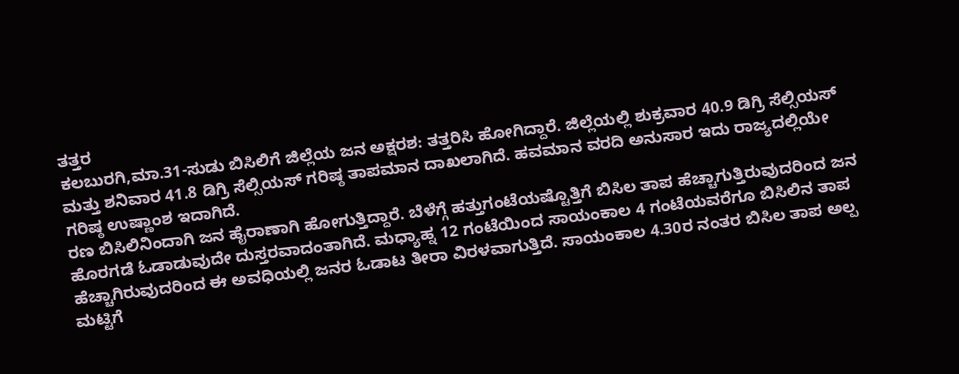ತತ್ತರ
ಕಲಬುರಗಿ,ಮಾ.31-ಸುಡು ಬಿಸಿಲಿಗೆ ಜಿಲ್ಲೆಯ ಜನ ಅಕ್ಷರಶ: ತತ್ತರಿಸಿ ಹೋಗಿದ್ದಾರೆ. ಜಿಲ್ಲೆಯಲ್ಲಿ ಶುಕ್ರವಾರ 40.9 ಡಿಗ್ರಿ ಸೆಲ್ಸಿಯಸ್ ಮತ್ತು ಶನಿವಾರ 41.8 ಡಿಗ್ರಿ ಸೆಲ್ಸಿಯಸ್ ಗರಿಷ್ಠ ತಾಪಮಾನ ದಾಖಲಾಗಿದೆ. ಹವಮಾನ ವರದಿ ಅನುಸಾರ ಇದು ರಾಜ್ಯದಲ್ಲಿಯೇ ಗರಿಷ್ಠ ಉಷ್ಣಾಂಶ ಇದಾಗಿದೆ.
ರಣ ಬಿಸಿಲಿನಿಂದಾಗಿ ಜನ ಹೈರಾಣಾಗಿ ಹೋಗುತ್ತಿದ್ದಾರೆ. ಬೆಳೆಗ್ಗೆ ಹತ್ತುಗಂಟೆಯಷ್ಟೊತ್ತಿಗೆ ಬಿಸಿಲ ತಾಪ ಹೆಚ್ಚಾಗುತ್ತಿರುವುದರಿಂದ ಜನ ಹೊರಗಡೆ ಓಡಾಡುವುದೇ ದುಸ್ತರವಾದಂತಾಗಿದೆ. ಮಧ್ಯಾಹ್ನ 12 ಗಂಟೆಯಿಂದ ಸಾಯಂಕಾಲ 4 ಗಂಟೆಯವರೆಗೂ ಬಿಸಿಲಿನ ತಾಪ ಹೆಚ್ಚಾಗಿರುವುದರಿಂದ ಈ ಅವಧಿಯಲ್ಲಿ ಜನರ ಓಡಾಟ ತೀರಾ ವಿರಳವಾಗುತ್ತಿದೆ. ಸಾಯಂಕಾಲ 4.30ರ ನಂತರ ಬಿಸಿಲ ತಾಪ ಅಲ್ಪ ಮಟ್ಟಿಗೆ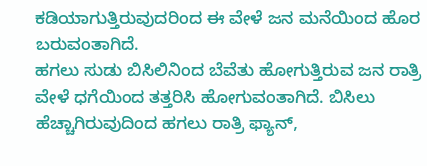ಕಡಿಯಾಗುತ್ತಿರುವುದರಿಂದ ಈ ವೇಳೆ ಜನ ಮನೆಯಿಂದ ಹೊರ ಬರುವಂತಾಗಿದೆ.
ಹಗಲು ಸುಡು ಬಿಸಿಲಿನಿಂದ ಬೆವೆತು ಹೋಗುತ್ತಿರುವ ಜನ ರಾತ್ರಿ ವೇಳೆ ಧಗೆಯಿಂದ ತತ್ತರಿಸಿ ಹೋಗುವಂತಾಗಿದೆ. ಬಿಸಿಲು ಹೆಚ್ಚಾಗಿರುವುದಿಂದ ಹಗಲು ರಾತ್ರಿ ಫ್ಯಾನ್,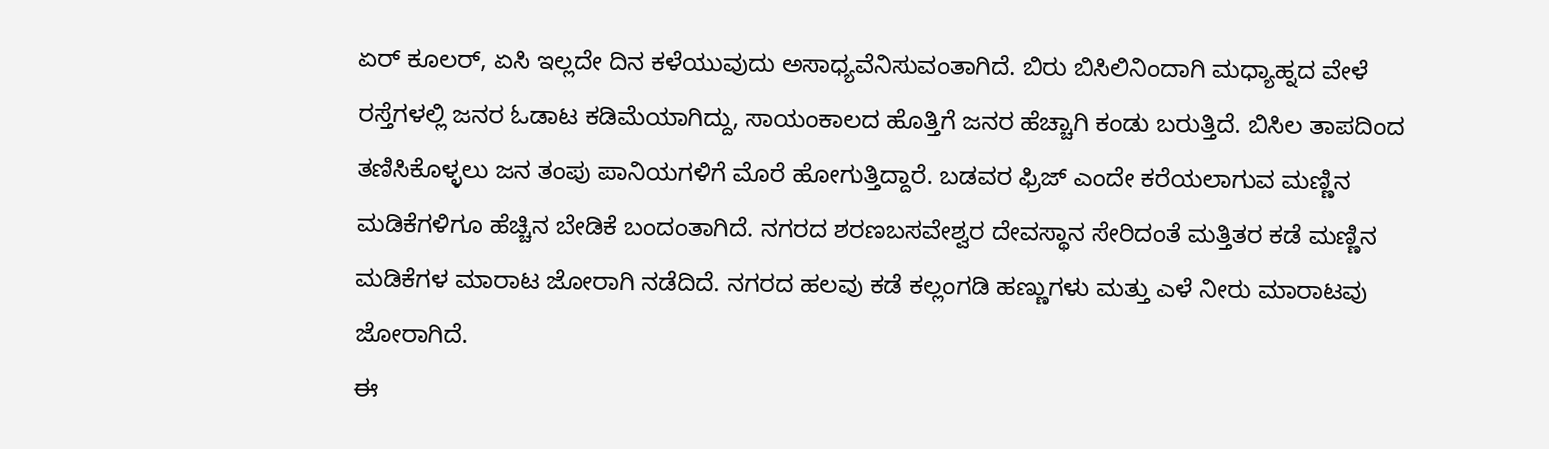ಏರ್ ಕೂಲರ್, ಏಸಿ ಇಲ್ಲದೇ ದಿನ ಕಳೆಯುವುದು ಅಸಾಧ್ಯವೆನಿಸುವಂತಾಗಿದೆ. ಬಿರು ಬಿಸಿಲಿನಿಂದಾಗಿ ಮಧ್ಯಾಹ್ನದ ವೇಳೆ ರಸ್ತೆಗಳಲ್ಲಿ ಜನರ ಓಡಾಟ ಕಡಿಮೆಯಾಗಿದ್ದು, ಸಾಯಂಕಾಲದ ಹೊತ್ತಿಗೆ ಜನರ ಹೆಚ್ಚಾಗಿ ಕಂಡು ಬರುತ್ತಿದೆ. ಬಿಸಿಲ ತಾಪದಿಂದ ತಣಿಸಿಕೊಳ್ಳಲು ಜನ ತಂಪು ಪಾನಿಯಗಳಿಗೆ ಮೊರೆ ಹೋಗುತ್ತಿದ್ದಾರೆ. ಬಡವರ ಫ್ರಿಜ್ ಎಂದೇ ಕರೆಯಲಾಗುವ ಮಣ್ಣಿನ ಮಡಿಕೆಗಳಿಗೂ ಹೆಚ್ಚಿನ ಬೇಡಿಕೆ ಬಂದಂತಾಗಿದೆ. ನಗರದ ಶರಣಬಸವೇಶ್ವರ ದೇವಸ್ಥಾನ ಸೇರಿದಂತೆ ಮತ್ತಿತರ ಕಡೆ ಮಣ್ಣಿನ ಮಡಿಕೆಗಳ ಮಾರಾಟ ಜೋರಾಗಿ ನಡೆದಿದೆ. ನಗರದ ಹಲವು ಕಡೆ ಕಲ್ಲಂಗಡಿ ಹಣ್ಣುಗಳು ಮತ್ತು ಎಳೆ ನೀರು ಮಾರಾಟವು ಜೋರಾಗಿದೆ.
ಈ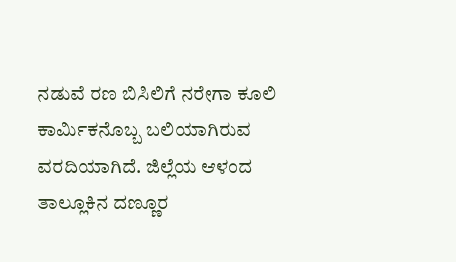ನಡುವೆ ರಣ ಬಿಸಿಲಿಗೆ ನರೇಗಾ ಕೂಲಿ ಕಾರ್ಮಿಕನೊಬ್ಬ ಬಲಿಯಾಗಿರುವ ವರದಿಯಾಗಿದೆ. ಜಿಲ್ಲೆಯ ಆಳಂದ ತಾಲ್ಲೂಕಿನ ದಣ್ಣೂರ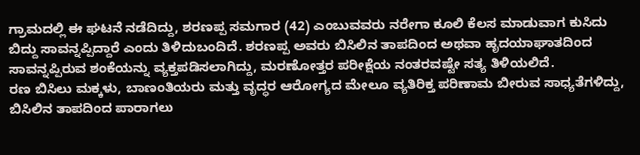ಗ್ರಾಮದಲ್ಲಿ ಈ ಘಟನೆ ನಡೆದಿದ್ದು, ಶರಣಪ್ಪ ಸಮಗಾರ (42) ಎಂಬುವವರು ನರೇಗಾ ಕೂಲಿ ಕೆಲಸ ಮಾಡುವಾಗ ಕುಸಿದು ಬಿದ್ದು ಸಾವನ್ನಪ್ಪಿದ್ದಾರೆ ಎಂದು ತಿಳಿದುಬಂದಿದೆ. ಶರಣಪ್ಪ ಅವರು ಬಿಸಿಲಿನ ತಾಪದಿಂದ ಅಥವಾ ಹೃದಯಾಘಾತದಿಂದ ಸಾವನ್ನಪ್ಪಿರುವ ಶಂಕೆಯನ್ನು ವ್ಯಕ್ತಪಡಿಸಲಾಗಿದ್ದು, ಮರಣೋತ್ತರ ಪರೀಕ್ಷೆಯ ನಂತರವಷ್ಟೇ ಸತ್ಯ ತಿಳಿಯಲಿದೆ.
ರಣ ಬಿಸಿಲು ಮಕ್ಕಳು, ಬಾಣಂತಿಯರು ಮತ್ತು ವೃದ್ಧರ ಆರೋಗ್ಯದ ಮೇಲೂ ವ್ಯತಿರಿಕ್ತ ಪರಿಣಾಮ ಬೀರುವ ಸಾಧ್ಯತೆಗಳಿದ್ದು, ಬಿಸಿಲಿನ ತಾಪದಿಂದ ಪಾರಾಗಲು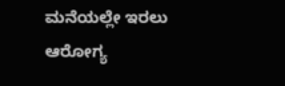ಮನೆಯಲ್ಲೇ ಇರಲು ಆರೋಗ್ಯ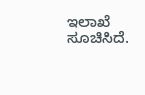ಇಲಾಖೆ ಸೂಚಿಸಿದೆ.